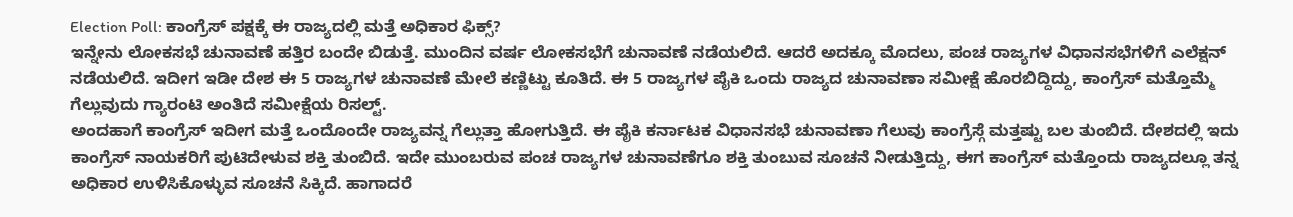Election Poll: ಕಾಂಗ್ರೆಸ್ ಪಕ್ಷಕ್ಕೆ ಈ ರಾಜ್ಯದಲ್ಲಿ ಮತ್ತೆ ಅಧಿಕಾರ ಫಿಕ್ಸ್?
ಇನ್ನೇನು ಲೋಕಸಭೆ ಚುನಾವಣೆ ಹತ್ತಿರ ಬಂದೇ ಬಿಡುತ್ತೆ. ಮುಂದಿನ ವರ್ಷ ಲೋಕಸಭೆಗೆ ಚುನಾವಣೆ ನಡೆಯಲಿದೆ. ಆದರೆ ಅದಕ್ಕೂ ಮೊದಲು, ಪಂಚ ರಾಜ್ಯಗಳ ವಿಧಾನಸಭೆಗಳಿಗೆ ಎಲೆಕ್ಷನ್ ನಡೆಯಲಿದೆ. ಇದೀಗ ಇಡೀ ದೇಶ ಈ 5 ರಾಜ್ಯಗಳ ಚುನಾವಣೆ ಮೇಲೆ ಕಣ್ಣಿಟ್ಟು ಕೂತಿದೆ. ಈ 5 ರಾಜ್ಯಗಳ ಪೈಕಿ ಒಂದು ರಾಜ್ಯದ ಚುನಾವಣಾ ಸಮೀಕ್ಷೆ ಹೊರಬಿದ್ದಿದ್ದು, ಕಾಂಗ್ರೆಸ್ ಮತ್ತೊಮ್ಮೆ ಗೆಲ್ಲುವುದು ಗ್ಯಾರಂಟಿ ಅಂತಿದೆ ಸಮೀಕ್ಷೆಯ ರಿಸಲ್ಟ್.
ಅಂದಹಾಗೆ ಕಾಂಗ್ರೆಸ್ ಇದೀಗ ಮತ್ತೆ ಒಂದೊಂದೇ ರಾಜ್ಯವನ್ನ ಗೆಲ್ಲುತ್ತಾ ಹೋಗುತ್ತಿದೆ. ಈ ಪೈಕಿ ಕರ್ನಾಟಕ ವಿಧಾನಸಭೆ ಚುನಾವಣಾ ಗೆಲುವು ಕಾಂಗ್ರೆಸ್ಗೆ ಮತ್ತಷ್ಟು ಬಲ ತುಂಬಿದೆ. ದೇಶದಲ್ಲಿ ಇದು ಕಾಂಗ್ರೆಸ್ ನಾಯಕರಿಗೆ ಪುಟಿದೇಳುವ ಶಕ್ತಿ ತುಂಬಿದೆ. ಇದೇ ಮುಂಬರುವ ಪಂಚ ರಾಜ್ಯಗಳ ಚುನಾವಣೆಗೂ ಶಕ್ತಿ ತುಂಬುವ ಸೂಚನೆ ನೀಡುತ್ತಿದ್ದು, ಈಗ ಕಾಂಗ್ರೆಸ್ ಮತ್ತೊಂದು ರಾಜ್ಯದಲ್ಲೂ ತನ್ನ ಅಧಿಕಾರ ಉಳಿಸಿಕೊಳ್ಳುವ ಸೂಚನೆ ಸಿಕ್ಕಿದೆ. ಹಾಗಾದರೆ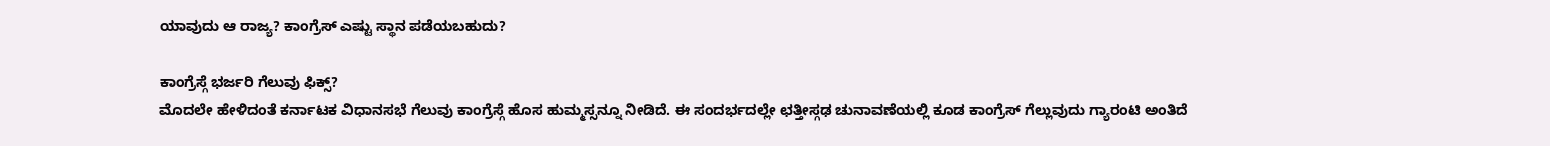ಯಾವುದು ಆ ರಾಜ್ಯ? ಕಾಂಗ್ರೆಸ್ ಎಷ್ಟು ಸ್ಥಾನ ಪಡೆಯಬಹುದು?

ಕಾಂಗ್ರೆಸ್ಗೆ ಭರ್ಜರಿ ಗೆಲುವು ಫಿಕ್ಸ್?
ಮೊದಲೇ ಹೇಳಿದಂತೆ ಕರ್ನಾಟಕ ವಿಧಾನಸಭೆ ಗೆಲುವು ಕಾಂಗ್ರೆಸ್ಗೆ ಹೊಸ ಹುಮ್ಮಸ್ಸನ್ನೂ ನೀಡಿದೆ. ಈ ಸಂದರ್ಭದಲ್ಲೇ ಛತ್ತೀಸ್ಗಢ ಚುನಾವಣೆಯಲ್ಲಿ ಕೂಡ ಕಾಂಗ್ರೆಸ್ ಗೆಲ್ಲುವುದು ಗ್ಯಾರಂಟಿ ಅಂತಿದೆ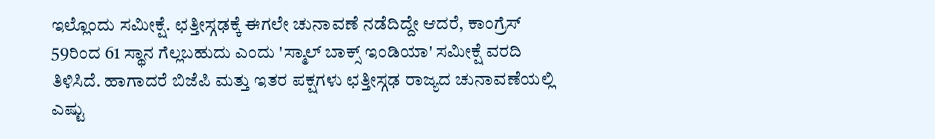ಇಲ್ಲೊಂದು ಸಮೀಕ್ಷೆ. ಛತ್ತೀಸ್ಗಢಕ್ಕೆ ಈಗಲೇ ಚುನಾವಣೆ ನಡೆದಿದ್ದೇ ಆದರೆ, ಕಾಂಗ್ರೆಸ್ 59ರಿಂದ 61 ಸ್ಥಾನ ಗೆಲ್ಲಬಹುದು ಎಂದು 'ಸ್ಮಾಲ್ ಬಾಕ್ಸ್ ಇಂಡಿಯಾ' ಸಮೀಕ್ಷೆ ವರದಿ ತಿಳಿಸಿದೆ. ಹಾಗಾದರೆ ಬಿಜೆಪಿ ಮತ್ತು ಇತರ ಪಕ್ಷಗಳು ಛತ್ತೀಸ್ಗಢ ರಾಜ್ಯದ ಚುನಾವಣೆಯಲ್ಲಿ ಎಷ್ಟು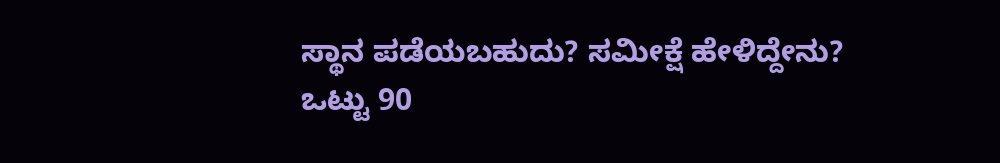ಸ್ಥಾನ ಪಡೆಯಬಹುದು? ಸಮೀಕ್ಷೆ ಹೇಳಿದ್ದೇನು?
ಒಟ್ಟು 90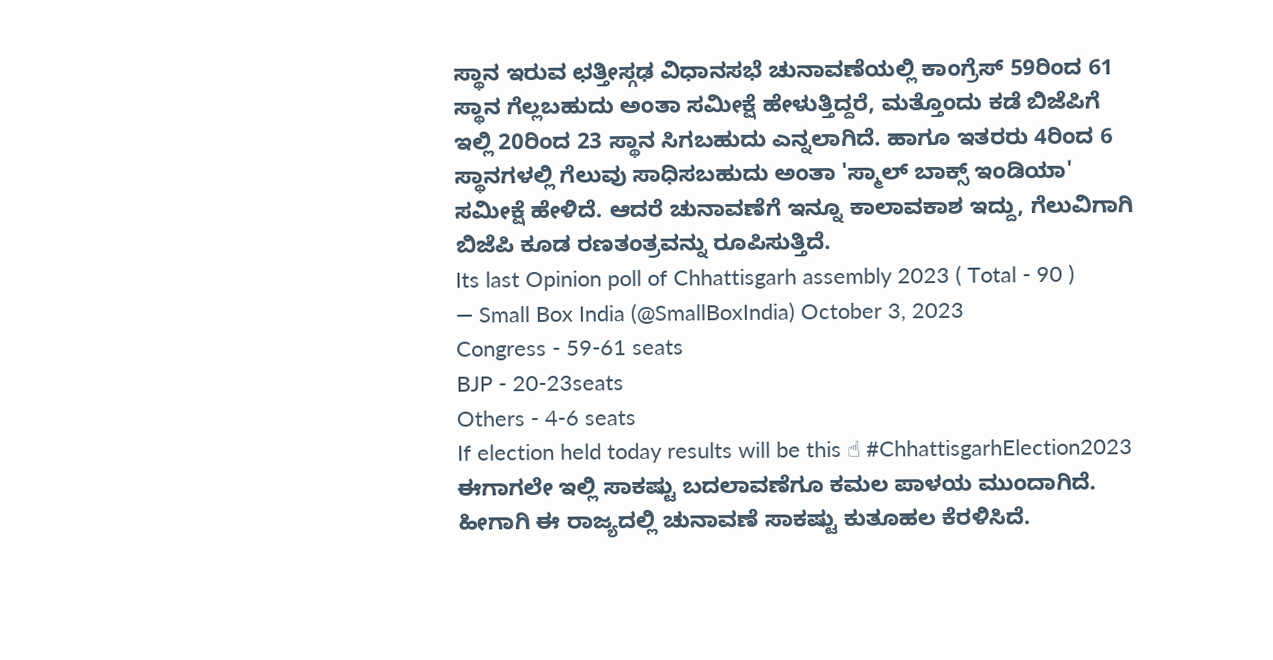ಸ್ಥಾನ ಇರುವ ಛತ್ತೀಸ್ಗಢ ವಿಧಾನಸಭೆ ಚುನಾವಣೆಯಲ್ಲಿ ಕಾಂಗ್ರೆಸ್ 59ರಿಂದ 61 ಸ್ಥಾನ ಗೆಲ್ಲಬಹುದು ಅಂತಾ ಸಮೀಕ್ಷೆ ಹೇಳುತ್ತಿದ್ದರೆ, ಮತ್ತೊಂದು ಕಡೆ ಬಿಜೆಪಿಗೆ ಇಲ್ಲಿ 20ರಿಂದ 23 ಸ್ಥಾನ ಸಿಗಬಹುದು ಎನ್ನಲಾಗಿದೆ. ಹಾಗೂ ಇತರರು 4ರಿಂದ 6 ಸ್ಥಾನಗಳಲ್ಲಿ ಗೆಲುವು ಸಾಧಿಸಬಹುದು ಅಂತಾ 'ಸ್ಮಾಲ್ ಬಾಕ್ಸ್ ಇಂಡಿಯಾ' ಸಮೀಕ್ಷೆ ಹೇಳಿದೆ. ಆದರೆ ಚುನಾವಣೆಗೆ ಇನ್ನೂ ಕಾಲಾವಕಾಶ ಇದ್ದು, ಗೆಲುವಿಗಾಗಿ ಬಿಜೆಪಿ ಕೂಡ ರಣತಂತ್ರವನ್ನು ರೂಪಿಸುತ್ತಿದೆ.
Its last Opinion poll of Chhattisgarh assembly 2023 ( Total - 90 )
— Small Box India (@SmallBoxIndia) October 3, 2023
Congress - 59-61 seats
BJP - 20-23seats
Others - 4-6 seats
If election held today results will be this ☝ #ChhattisgarhElection2023
ಈಗಾಗಲೇ ಇಲ್ಲಿ ಸಾಕಷ್ಟು ಬದಲಾವಣೆಗೂ ಕಮಲ ಪಾಳಯ ಮುಂದಾಗಿದೆ. ಹೀಗಾಗಿ ಈ ರಾಜ್ಯದಲ್ಲಿ ಚುನಾವಣೆ ಸಾಕಷ್ಟು ಕುತೂಹಲ ಕೆರಳಿಸಿದೆ.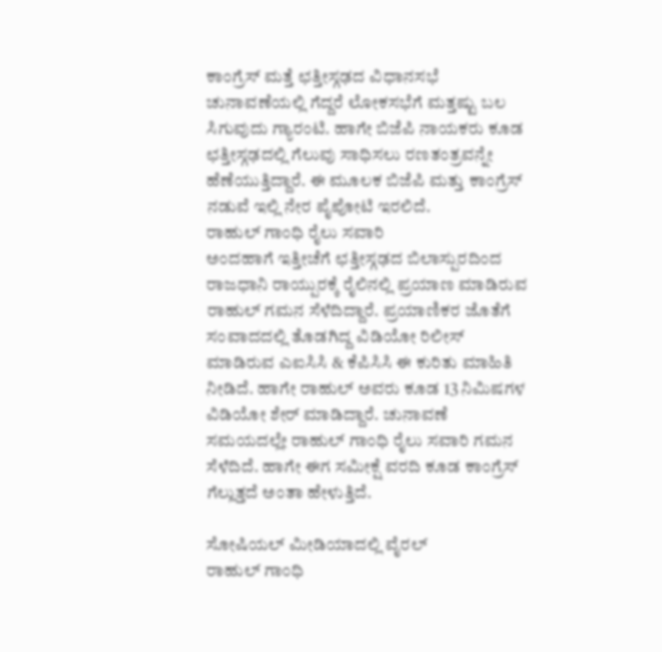ಕಾಂಗ್ರೆಸ್ ಮತ್ತೆ ಛತ್ತೀಸ್ಗಢದ ವಿಧಾನಸಭೆ ಚುನಾವಣೆಯಲ್ಲಿ ಗೆದ್ದರೆ ಲೋಕಸಭೆಗೆ ಮತ್ತಷ್ಟು ಬಲ ಸಿಗುವುದು ಗ್ಯಾರಂಟಿ. ಹಾಗೇ ಬಿಜೆಪಿ ನಾಯಕರು ಕೂಡ ಛತ್ತೀಸ್ಗಢದಲ್ಲಿ ಗೆಲುವು ಸಾಧಿಸಲು ರಣತಂತ್ರವನ್ನೇ ಹೆಣೆಯುತ್ತಿದ್ದಾರೆ. ಈ ಮೂಲಕ ಬಿಜೆಪಿ ಮತ್ತು ಕಾಂಗ್ರೆಸ್ ನಡುವೆ ಇಲ್ಲಿ ನೇರ ಪೈಪೋಟಿ ಇರಲಿದೆ.
ರಾಹುಲ್ ಗಾಂಧಿ ರೈಲು ಸವಾರಿ
ಅಂದಹಾಗೆ ಇತ್ತೀಚೆಗೆ ಛತ್ತೀಸ್ಗಢದ ಬಿಲಾಸ್ಪುರದಿಂದ ರಾಜಧಾನಿ ರಾಯ್ಪುರಕ್ಕೆ ರೈಲಿನಲ್ಲಿ ಪ್ರಯಾಣ ಮಾಡಿರುವ ರಾಹುಲ್ ಗಮನ ಸೆಳೆದಿದ್ದಾರೆ. ಪ್ರಯಾಣಿಕರ ಜೊತೆಗೆ ಸಂವಾದದಲ್ಲಿ ತೊಡಗಿದ್ದ ವಿಡಿಯೋ ರಿಲೀಸ್ ಮಾಡಿರುವ ಎಐಸಿಸಿ & ಕೆಪಿಸಿಸಿ ಈ ಕುರಿತು ಮಾಹಿತಿ ನೀಡಿದೆ. ಹಾಗೇ ರಾಹುಲ್ ಅವರು ಕೂಡ 13 ನಿಮಿಷಗಳ ವಿಡಿಯೋ ಶೇರ್ ಮಾಡಿದ್ದಾರೆ. ಚುನಾವಣೆ ಸಮಯದಲ್ಲೇ ರಾಹುಲ್ ಗಾಂಧಿ ರೈಲು ಸವಾರಿ ಗಮನ ಸೆಳೆದಿದೆ. ಹಾಗೇ ಈಗ ಸಮೀಕ್ಷೆ ವರದಿ ಕೂಡ ಕಾಂಗ್ರೆಸ್ ಗೆಲ್ಲುತ್ತದೆ ಅಂತಾ ಹೇಳುತ್ತಿದೆ.

ಸೋಷಿಯಲ್ ಮೀಡಿಯಾದಲ್ಲಿ ವೈರಲ್
ರಾಹುಲ್ ಗಾಂಧಿ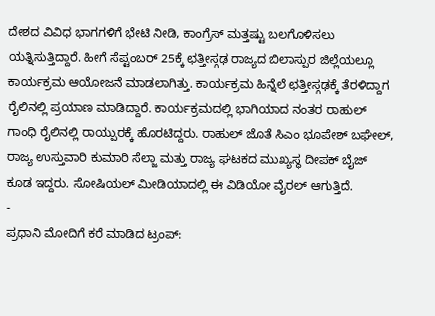ದೇಶದ ವಿವಿಧ ಭಾಗಗಳಿಗೆ ಭೇಟಿ ನೀಡಿ, ಕಾಂಗ್ರೆಸ್ ಮತ್ತಷ್ಟು ಬಲಗೊಳಿಸಲು ಯತ್ನಿಸುತ್ತಿದ್ದಾರೆ. ಹೀಗೆ ಸೆಪ್ಟಂಬರ್ 25ಕ್ಕೆ ಛತ್ತೀಸ್ಗಢ ರಾಜ್ಯದ ಬಿಲಾಸ್ಪುರ ಜಿಲ್ಲೆಯಲ್ಲೂ ಕಾರ್ಯಕ್ರಮ ಆಯೋಜನೆ ಮಾಡಲಾಗಿತ್ತು. ಕಾರ್ಯಕ್ರಮ ಹಿನ್ನೆಲೆ ಛತ್ತೀಸ್ಗಢಕ್ಕೆ ತೆರಳಿದ್ದಾಗ ರೈಲಿನಲ್ಲಿ ಪ್ರಯಾಣ ಮಾಡಿದ್ದಾರೆ. ಕಾರ್ಯಕ್ರಮದಲ್ಲಿ ಭಾಗಿಯಾದ ನಂತರ ರಾಹುಲ್ ಗಾಂಧಿ ರೈಲಿನಲ್ಲಿ ರಾಯ್ಪುರಕ್ಕೆ ಹೊರಟಿದ್ದರು. ರಾಹುಲ್ ಜೊತೆ ಸಿಎಂ ಭೂಪೇಶ್ ಬಘೇಲ್, ರಾಜ್ಯ ಉಸ್ತುವಾರಿ ಕುಮಾರಿ ಸೆಲ್ಜಾ ಮತ್ತು ರಾಜ್ಯ ಘಟಕದ ಮುಖ್ಯಸ್ಥ ದೀಪಕ್ ಬೈಜ್ ಕೂಡ ಇದ್ದರು. ಸೋಷಿಯಲ್ ಮೀಡಿಯಾದಲ್ಲಿ ಈ ವಿಡಿಯೋ ವೈರಲ್ ಆಗುತ್ತಿದೆ.
-
ಪ್ರಧಾನಿ ಮೋದಿಗೆ ಕರೆ ಮಾಡಿದ ಟ್ರಂಪ್: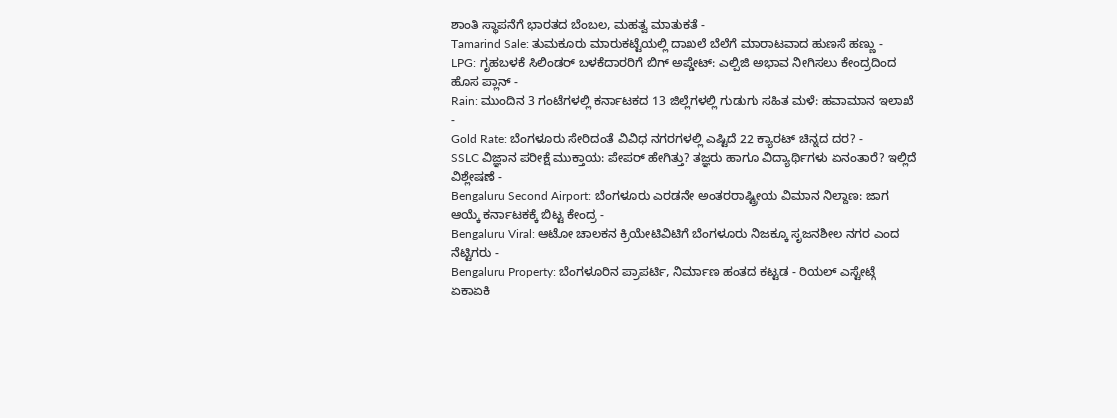ಶಾಂತಿ ಸ್ಥಾಪನೆಗೆ ಭಾರತದ ಬೆಂಬಲ, ಮಹತ್ವ ಮಾತುಕತೆ -
Tamarind Sale: ತುಮಕೂರು ಮಾರುಕಟ್ಟೆಯಲ್ಲಿ ದಾಖಲೆ ಬೆಲೆಗೆ ಮಾರಾಟವಾದ ಹುಣಸೆ ಹಣ್ಣು -
LPG: ಗೃಹಬಳಕೆ ಸಿಲಿಂಡರ್ ಬಳಕೆದಾರರಿಗೆ ಬಿಗ್ ಅಪ್ಡೇಟ್: ಎಲ್ಪಿಜಿ ಅಭಾವ ನೀಗಿಸಲು ಕೇಂದ್ರದಿಂದ ಹೊಸ ಪ್ಲಾನ್ -
Rain: ಮುಂದಿನ 3 ಗಂಟೆಗಳಲ್ಲಿ ಕರ್ನಾಟಕದ 13 ಜಿಲ್ಲೆಗಳಲ್ಲಿ ಗುಡುಗು ಸಹಿತ ಮಳೆ: ಹವಾಮಾನ ಇಲಾಖೆ -
Gold Rate: ಬೆಂಗಳೂರು ಸೇರಿದಂತೆ ವಿವಿಧ ನಗರಗಳಲ್ಲಿ ಎಷ್ಟಿದೆ 22 ಕ್ಯಾರಟ್ ಚಿನ್ನದ ದರ? -
SSLC ವಿಜ್ಞಾನ ಪರೀಕ್ಷೆ ಮುಕ್ತಾಯ: ಪೇಪರ್ ಹೇಗಿತ್ತು? ತಜ್ಞರು ಹಾಗೂ ವಿದ್ಯಾರ್ಥಿಗಳು ಏನಂತಾರೆ? ಇಲ್ಲಿದೆ ವಿಶ್ಲೇಷಣೆ -
Bengaluru Second Airport: ಬೆಂಗಳೂರು ಎರಡನೇ ಅಂತರರಾಷ್ಟ್ರೀಯ ವಿಮಾನ ನಿಲ್ದಾಣ: ಜಾಗ ಆಯ್ಕೆ ಕರ್ನಾಟಕಕ್ಕೆ ಬಿಟ್ಟ ಕೇಂದ್ರ -
Bengaluru Viral: ಆಟೋ ಚಾಲಕನ ಕ್ರಿಯೇಟಿವಿಟಿಗೆ ಬೆಂಗಳೂರು ನಿಜಕ್ಕೂ ಸೃಜನಶೀಲ ನಗರ ಎಂದ ನೆಟ್ಟಿಗರು -
Bengaluru Property: ಬೆಂಗಳೂರಿನ ಪ್ರಾಪರ್ಟಿ, ನಿರ್ಮಾಣ ಹಂತದ ಕಟ್ಟಡ - ರಿಯಲ್ ಎಸ್ಟೇಟ್ಗೆ ಏಕಾಏಕಿ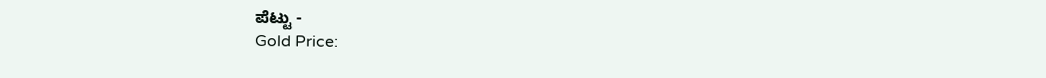ಪೆಟ್ಟು -
Gold Price: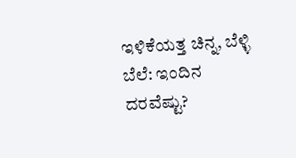ಇಳಿಕೆಯತ್ತ ಚಿನ್ನ, ಬೆಳ್ಳಿ ಬೆಲೆ: ಇಂದಿನ ದರವೆಷ್ಟು?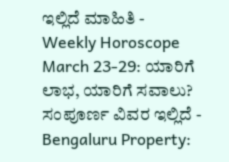ಇಲ್ಲಿದೆ ಮಾಹಿತಿ -
Weekly Horoscope March 23-29: ಯಾರಿಗೆ ಲಾಭ, ಯಾರಿಗೆ ಸವಾಲು? ಸಂಪೂರ್ಣ ವಿವರ ಇಲ್ಲಿದೆ -
Bengaluru Property: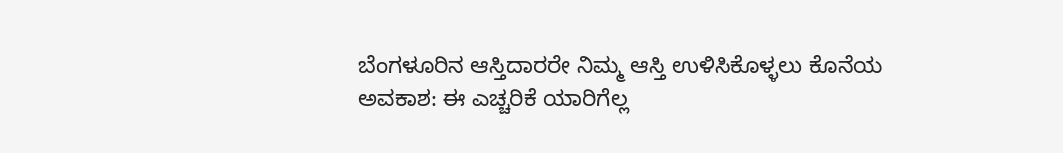ಬೆಂಗಳೂರಿನ ಆಸ್ತಿದಾರರೇ ನಿಮ್ಮ ಆಸ್ತಿ ಉಳಿಸಿಕೊಳ್ಳಲು ಕೊನೆಯ ಅವಕಾಶ: ಈ ಎಚ್ಚರಿಕೆ ಯಾರಿಗೆಲ್ಲ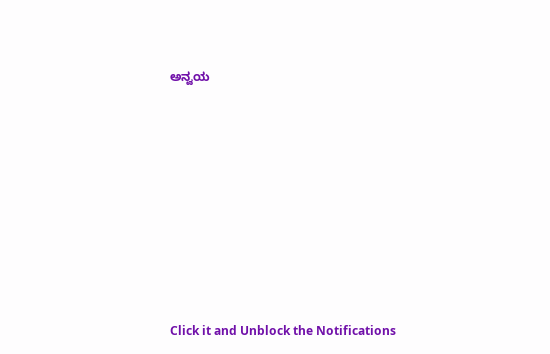ಅನ್ವಯ












Click it and Unblock the Notifications